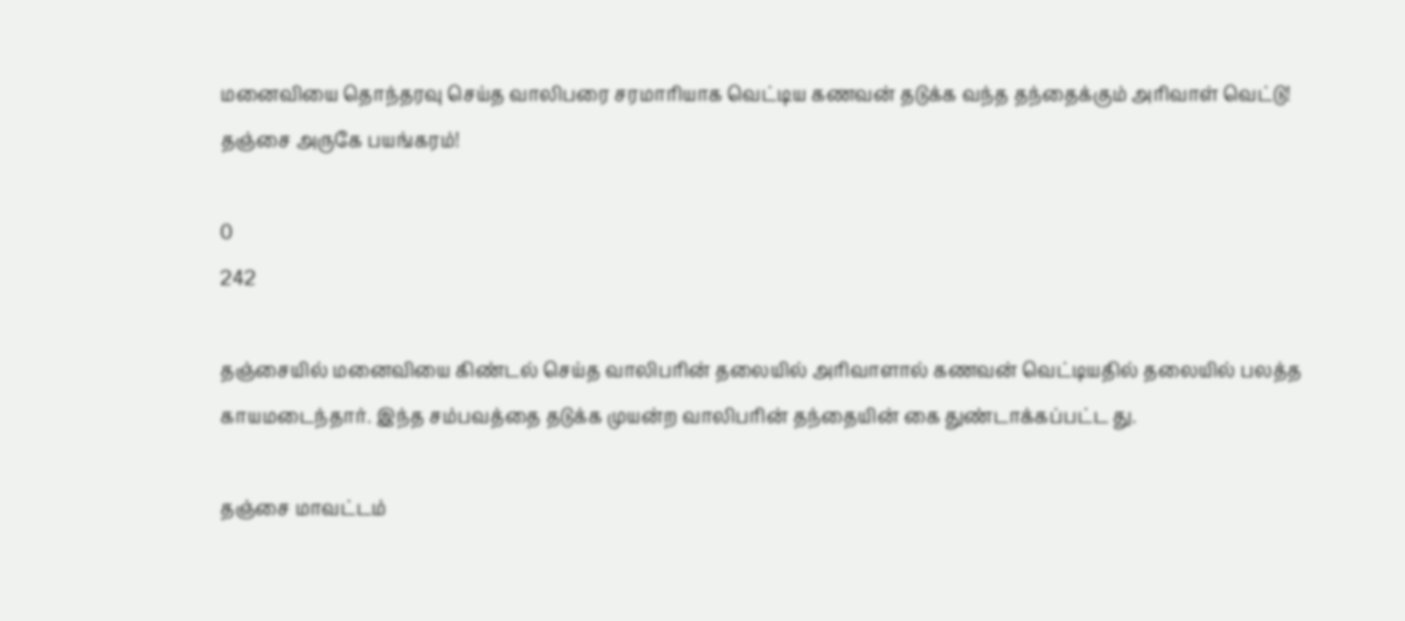மனைவியை தொந்தரவு செய்த வாலிபரை சரமாரியாக வெட்டிய கணவன் தடுக்க வந்த தந்தைக்கும் அரிவாள் வெட்டு! தஞ்சை அருகே பயங்கரம்!

0
242

தஞ்சையில் மனைவியை கிண்டல் செய்த வாலிபரின் தலையில் அரிவாளால் கணவன் வெட்டியதில் தலையில் பலத்த காயமடைந்தார். இந்த சம்பவத்தை தடுக்க முயன்ற வாலிபரின் தந்தையின் கை துண்டாக்கப்பட்ட து.

தஞ்சை மாவட்டம்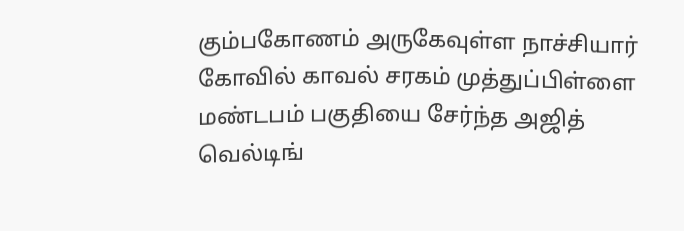கும்பகோணம் அருகேவுள்ள நாச்சியார் கோவில் காவல் சரகம் முத்துப்பிள்ளை மண்டபம் பகுதியை சேர்ந்த அஜித் வெல்டிங்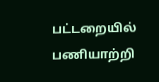பட்டறையில் பணியாற்றி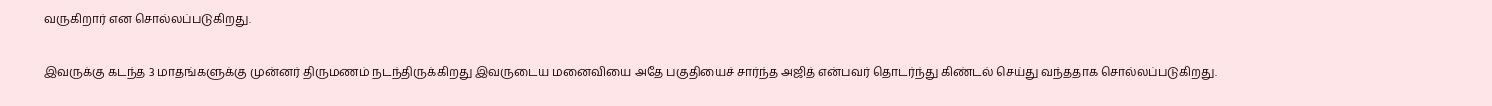வருகிறார் என சொல்லப்படுகிறது.

இவருக்கு கடந்த 3 மாதங்களுக்கு முன்னர் திருமணம் நடந்திருக்கிறது இவருடைய மனைவியை அதே பகுதியைச் சார்ந்த அஜித் என்பவர் தொடர்ந்து கிண்டல் செய்து வந்ததாக சொல்லப்படுகிறது.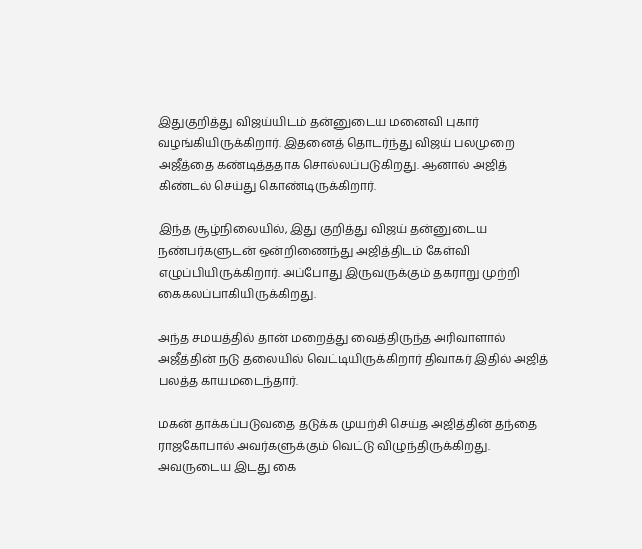இதுகுறித்து விஜய்யிடம் தன்னுடைய மனைவி புகார் வழங்கியிருக்கிறார். இதனைத் தொடர்ந்து விஜய் பலமுறை அஜீத்தை கண்டித்ததாக சொல்லப்படுகிறது. ஆனால் அஜித் கிண்டல் செய்து கொண்டிருக்கிறார்.

இந்த சூழ்நிலையில், இது குறித்து விஜய் தன்னுடைய நண்பர்களுடன் ஒன்றிணைந்து அஜித்திடம் கேள்வி எழுப்பியிருக்கிறார். அப்போது இருவருக்கும் தகராறு முற்றி கைகலப்பாகியிருக்கிறது.

அந்த சமயத்தில் தான் மறைத்து வைத்திருந்த அரிவாளால் அஜீத்தின் நடு தலையில் வெட்டியிருக்கிறார் திவாகர் இதில் அஜித் பலத்த காயமடைந்தார்.

மகன் தாக்கப்படுவதை தடுக்க முயற்சி செய்த அஜித்தின் தந்தை ராஜகோபால் அவர்களுக்கும் வெட்டு விழுந்திருக்கிறது. அவருடைய இடது கை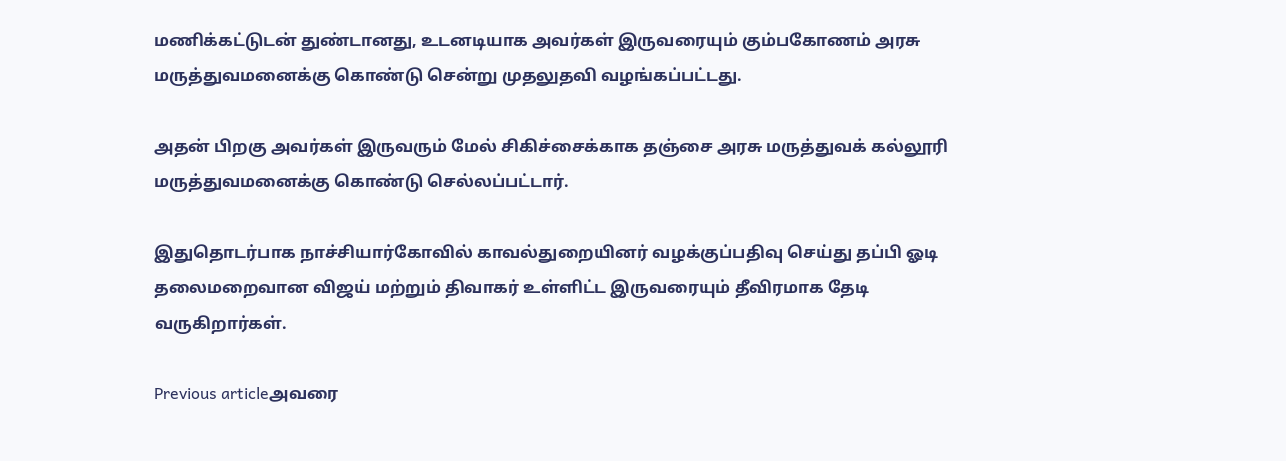மணிக்கட்டுடன் துண்டானது, உடனடியாக அவர்கள் இருவரையும் கும்பகோணம் அரசு மருத்துவமனைக்கு கொண்டு சென்று முதலுதவி வழங்கப்பட்டது.

அதன் பிறகு அவர்கள் இருவரும் மேல் சிகிச்சைக்காக தஞ்சை அரசு மருத்துவக் கல்லூரி மருத்துவமனைக்கு கொண்டு செல்லப்பட்டார்.

இதுதொடர்பாக நாச்சியார்கோவில் காவல்துறையினர் வழக்குப்பதிவு செய்து தப்பி ஓடி தலைமறைவான விஜய் மற்றும் திவாகர் உள்ளிட்ட இருவரையும் தீவிரமாக தேடி வருகிறார்கள்.

Previous articleஅவரை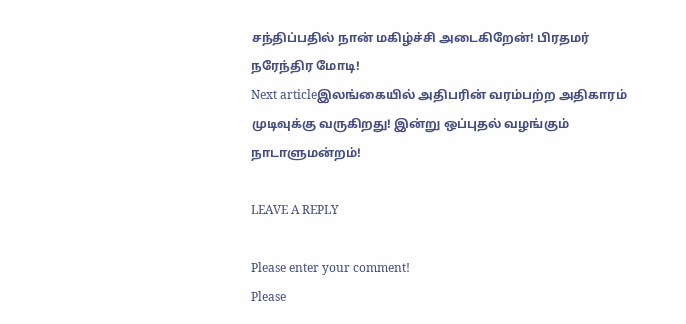சந்திப்பதில் நான் மகிழ்ச்சி அடைகிறேன்! பிரதமர் நரேந்திர மோடி!
Next articleஇலங்கையில் அதிபரின் வரம்பற்ற அதிகாரம் முடிவுக்கு வருகிறது! இன்று ஒப்புதல் வழங்கும் நாடாளுமன்றம்!

LEAVE A REPLY

Please enter your comment!
Please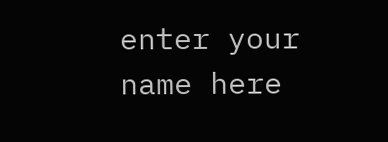enter your name here